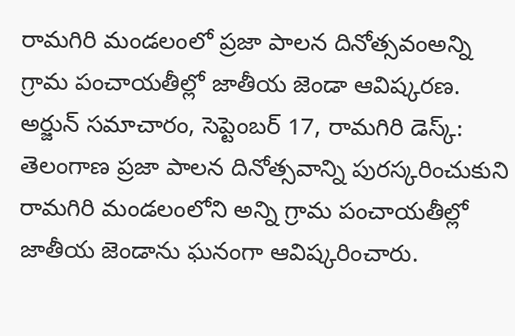రామగిరి మండలంలో ప్రజా పాలన దినోత్సవంఅన్ని గ్రామ పంచాయతీల్లో జాతీయ జెండా ఆవిష్కరణ.
అర్జున్ సమాచారం, సెప్టెంబర్ 17, రామగిరి డెస్క్:
తెలంగాణ ప్రజా పాలన దినోత్సవాన్ని పురస్కరించుకుని రామగిరి మండలంలోని అన్ని గ్రామ పంచాయతీల్లో జాతీయ జెండాను ఘనంగా ఆవిష్కరించారు.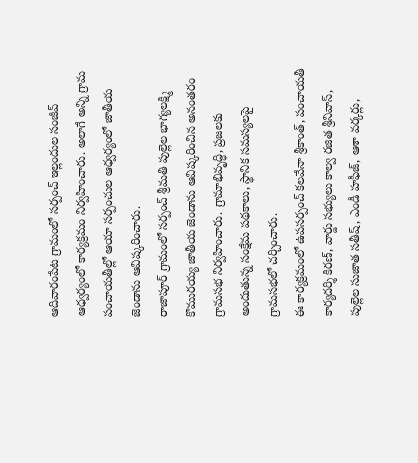ఆదివారంపేట గ్రామంలో సర్పంచ్ ఇల్లందుల సంజీవ్ ఆధ్వర్యంలో కార్యక్రమం నిర్వహించారు. అలాగే అన్ని గ్రామ పంచాయతీల్లో ఆయా సర్పంచుల ఆధ్వర్యంలో జాతీయ జెండాను ఆవిష్కరించారు.
రాజాపూర్ గ్రామంలో సర్పంచ్ శ్రీమతి పుల్లెల భాగ్యలక్ష్మి కొమురయ్య జాతీయ జెండాను ఆవిష్కరించిన అనంతరం గ్రామసభ నిర్వహించారు. గ్రామాభివృద్ధి, ప్రజలకు అందుతున్న సంక్షేమ పథకాలు, స్థానిక సమస్యలపై గ్రామసభలో చర్చించారు.
ఈ కార్యక్రమంలో ఉపసర్పంచ్ కలవేనా శ్రీకాంత్, పంచాయతీ కార్యదర్శి కిరణ్, వార్డు సభ్యులు కాల్వ రజిత శ్రీనివాస్, పుల్లెల సుజాత సతీష్, ఎండీ హఫీజ్, ఆశా వర్కర్లు,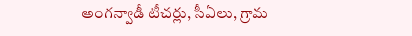అంగన్వాడీ టీచర్లు, సీఏలు, గ్రామ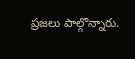ప్రజలు పాల్గొన్నారు.